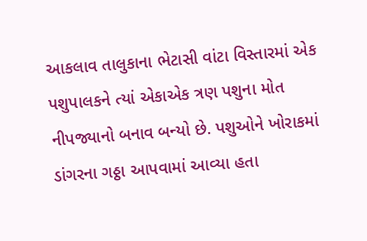આકલાવ તાલુકાના ભેટાસી વાંટા વિસ્તારમાં એક પશુપાલકને ત્યાં એકાએક ત્રણ પશુના મોત નીપજ્યાનો બનાવ બન્યો છે. પશુઓને ખોરાકમાં ડાંગરના ગઠ્ઠા આપવામાં આવ્યા હતા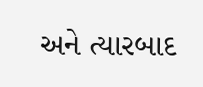અને ત્યારબાદ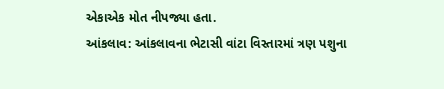એકાએક મોત નીપજ્યા હતા.
આંકલાવ: આંકલાવના ભેટાસી વાંટા વિસ્તારમાં ત્રણ પશુના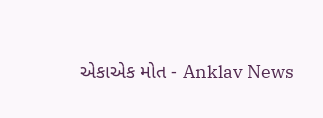એકાએક મોત - Anklav News